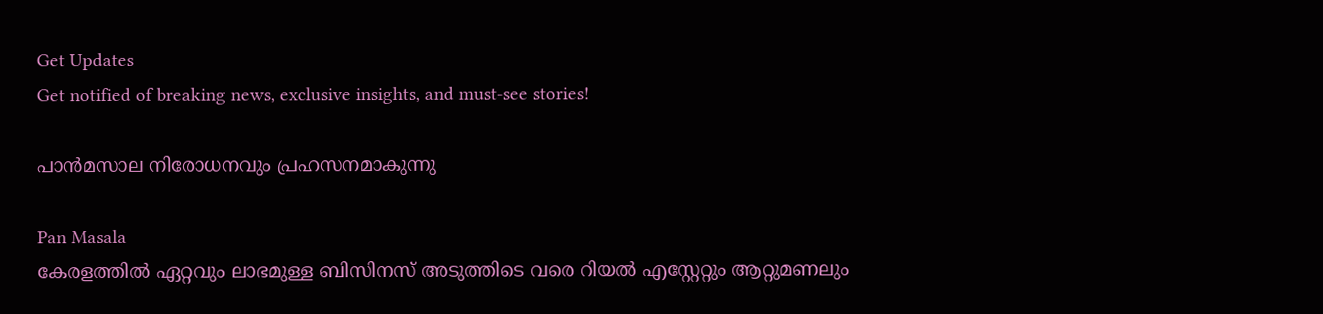Get Updates
Get notified of breaking news, exclusive insights, and must-see stories!

പാന്‍മസാല നിരോധനവും പ്രഹസനമാകുന്നു

Pan Masala
കേരളത്തില്‍ ഏറ്റവും ലാഭമുള്ള ബിസിനസ് അടുത്തിടെ വരെ റിയല്‍ എസ്റ്റേറ്റും ആറ്റുമണലും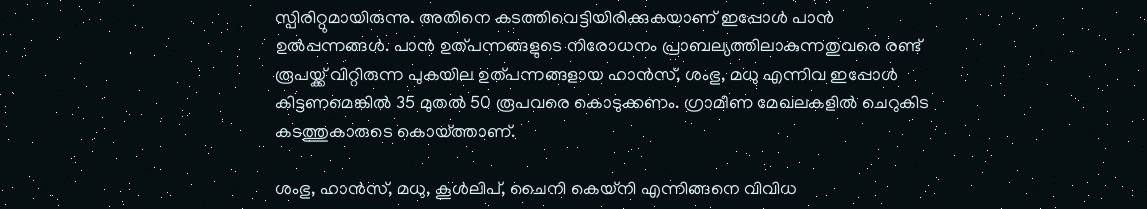സ്പിരിറ്റുമായിരുന്നു. അതിനെ കടത്തിവെട്ടിയിരിക്കുകയാണ് ഇപ്പോള്‍ പാന്‍ ഉല്‍പ്പന്നങ്ങള്‍. പാന്‍ ഉത്പന്നങ്ങളുടെ നിരോധനം പ്രാബല്യത്തിലാകുന്നതുവരെ രണ്ട് രൂപയ്ക്ക് വിറ്റിരുന്ന പുകയില ഉത്പന്നങ്ങളായ ഹാന്‍സ്, ശംഭു, മധു എന്നിവ ഇപ്പോള്‍ കിട്ടണമെങ്കില്‍ 35 മുതല്‍ 50 രൂപവരെ കൊടുക്കണം. ഗ്രാമീണ മേഖലകളില്‍ ചെറുകിട കടത്തുകാരുടെ കൊയ്ത്താണ്.

ശംഭു, ഹാന്‍സ്, മധു, കൂള്‍ലിപ്, ചൈനി കെയ്‌നി എന്നിങ്ങനെ വിവിധ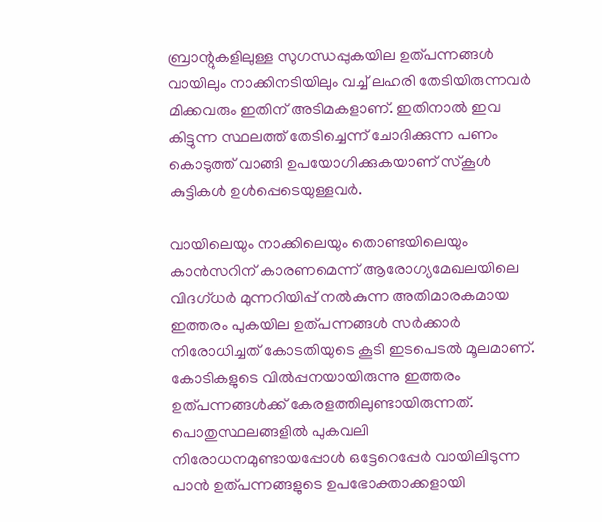ബ്രാന്റുകളിലുള്ള സുഗന്ധപ്പുകയില ഉത്പന്നങ്ങള്‍ വായിലും നാക്കിനടിയിലും വച്ച് ലഹരി തേടിയിരുന്നവര്‍ മിക്കവരും ഇതിന് അടിമകളാണ്. ഇതിനാല്‍ ഇവ കിട്ടുന്ന സ്ഥലത്ത് തേടിച്ചെന്ന് ചോദിക്കുന്ന പണം കൊടുത്ത് വാങ്ങി ഉപയോഗിക്കുകയാണ് സ്‌കൂള്‍ കുട്ടികള്‍ ഉള്‍പ്പെടെയുള്ളവര്‍.

വായിലെയും നാക്കിലെയും തൊണ്ടയിലെയും കാന്‍സറിന് കാരണമെന്ന് ആരോഗ്യമേഖലയിലെ വിദഗ്ധര്‍ മുന്നറിയിപ്പ് നല്‍കുന്ന അതിമാരകമായ ഇത്തരം പുകയില ഉത്പന്നങ്ങള്‍ സര്‍ക്കാര്‍ നിരോധിച്ചത് കോടതിയുടെ കൂടി ഇടപെടല്‍ മൂലമാണ്. കോടികളുടെ വില്‍പ്പനയായിരുന്നു ഇത്തരം ഉത്പന്നങ്ങള്‍ക്ക് കേരളത്തിലുണ്ടായിരുന്നത്. പൊതുസ്ഥലങ്ങളില്‍ പുകവലി നിരോധനമുണ്ടായപ്പോള്‍ ഒട്ടേറെപ്പേര്‍ വായിലിടുന്ന പാന്‍ ഉത്പന്നങ്ങളുടെ ഉപഭോക്താക്കളായി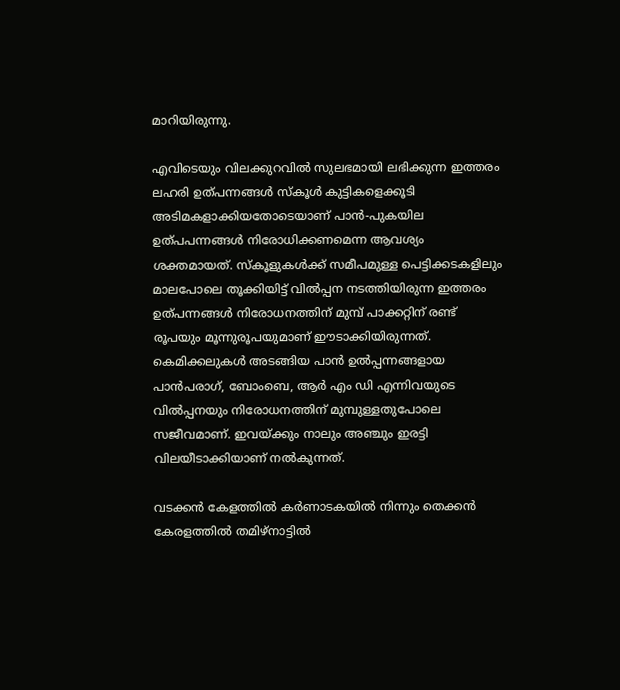മാറിയിരുന്നു.

എവിടെയും വിലക്കുറവില്‍ സുലഭമായി ലഭിക്കുന്ന ഇത്തരം ലഹരി ഉത്പന്നങ്ങള്‍ സ്‌കൂള്‍ കുട്ടികളെക്കൂടി അടിമകളാക്കിയതോടെയാണ് പാന്‍-പുകയില ഉത്പപന്നങ്ങള്‍ നിരോധിക്കണമെന്ന ആവശ്യം ശക്തമായത്. സ്‌കൂളുകള്‍ക്ക് സമീപമുള്ള പെട്ടിക്കടകളിലും മാലപോലെ തൂക്കിയിട്ട് വില്‍പ്പന നടത്തിയിരുന്ന ഇത്തരം ഉത്പന്നങ്ങള്‍ നിരോധനത്തിന് മുമ്പ് പാക്കറ്റിന് രണ്ട് രൂപയും മൂന്നുരൂപയുമാണ് ഈടാക്കിയിരുന്നത്. കെമിക്കലുകള്‍ അടങ്ങിയ പാന്‍ ഉല്‍പ്പന്നങ്ങളായ പാന്‍പരാഗ്, ബോംബെ, ആര്‍ എം ഡി എന്നിവയുടെ വില്‍പ്പനയും നിരോധനത്തിന് മുമ്പുള്ളതുപോലെ സജീവമാണ്. ഇവയ്ക്കും നാലും അഞ്ചും ഇരട്ടി വിലയീടാക്കിയാണ് നല്‍കുന്നത്.

വടക്കന്‍ കേളത്തില്‍ കര്‍ണാടകയില്‍ നിന്നും തെക്കന്‍ കേരളത്തില്‍ തമിഴ്‌നാട്ടില്‍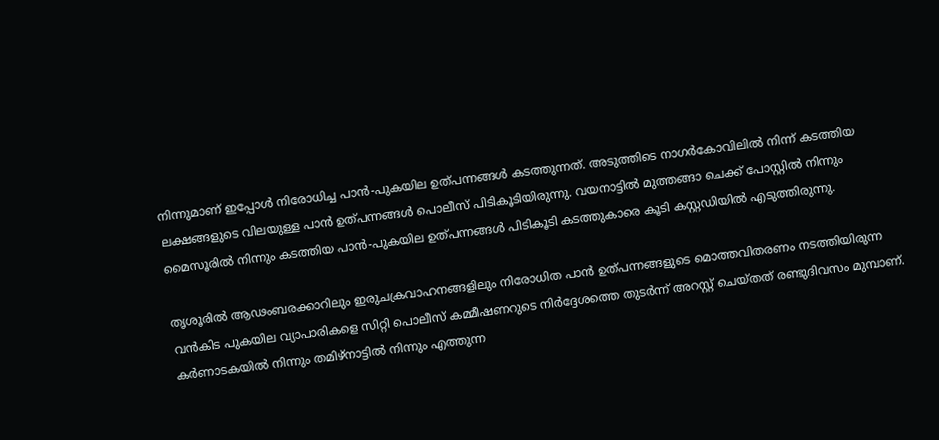നിന്നുമാണ് ഇപ്പോള്‍ നിരോധിച്ച പാന്‍-പുകയില ഉത്പന്നങ്ങള്‍ കടത്തുന്നത്. അടുത്തിടെ നാഗര്‍കോവിലില്‍ നിന്ന് കടത്തിയ ലക്ഷങ്ങളുടെ വിലയുള്ള പാന്‍ ഉത്പന്നങ്ങള്‍ പൊലീസ് പിടികൂടിയിരുന്നു. വയനാട്ടില്‍ മുത്തങ്ങാ ചെക്ക് പോസ്റ്റില്‍ നിന്നും മൈസൂരില്‍ നിന്നും കടത്തിയ പാന്‍-പുകയില ഉത്പന്നങ്ങള്‍ പിടികൂടി കടത്തുകാരെ കൂടി കസ്റ്റഡിയില്‍ എടുത്തിരുന്നു.

തൃശൂരില്‍ ആഢംബരക്കാറിലും ഇരുചക്രവാഹനങ്ങളിലും നിരോധിത പാന്‍ ഉത്പന്നങ്ങളുടെ മൊത്തവിതരണം നടത്തിയിരുന്ന വന്‍കിട പുകയില വ്യാപാരികളെ സിറ്റി പൊലീസ് കമ്മീഷണറുടെ നിര്‍ദ്ദേശത്തെ തുടര്‍ന്ന് അറസ്റ്റ് ചെയ്തത് രണ്ടുദിവസം മുമ്പാണ്. കര്‍ണാടകയില്‍ നിന്നും തമിഴ്‌നാട്ടില്‍ നിന്നും എത്തുന്ന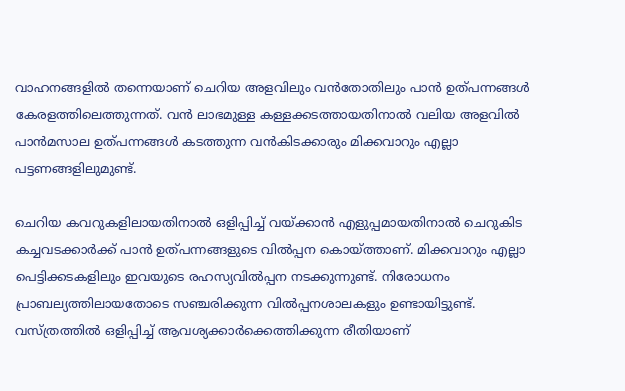വാഹനങ്ങളില്‍ തന്നെയാണ് ചെറിയ അളവിലും വന്‍തോതിലും പാന്‍ ഉത്പന്നങ്ങള്‍ കേരളത്തിലെത്തുന്നത്. വന്‍ ലാഭമുള്ള കള്ളക്കടത്തായതിനാല്‍ വലിയ അളവില്‍ പാന്‍മസാല ഉത്പന്നങ്ങള്‍ കടത്തുന്ന വന്‍കിടക്കാരും മിക്കവാറും എല്ലാ പട്ടണങ്ങളിലുമുണ്ട്.

ചെറിയ കവറുകളിലായതിനാല്‍ ഒളിപ്പിച്ച് വയ്ക്കാന്‍ എളുപ്പമായതിനാല്‍ ചെറുകിട കച്ചവടക്കാര്‍ക്ക് പാന്‍ ഉത്പന്നങ്ങളുടെ വില്‍പ്പന കൊയ്ത്താണ്. മിക്കവാറും എല്ലാ പെട്ടിക്കടകളിലും ഇവയുടെ രഹസ്യവില്‍പ്പന നടക്കുന്നുണ്ട്. നിരോധനം പ്രാബല്യത്തിലായതോടെ സഞ്ചരിക്കുന്ന വില്‍പ്പനശാലകളും ഉണ്ടായിട്ടുണ്ട്. വസ്ത്രത്തില്‍ ഒളിപ്പിച്ച് ആവശ്യക്കാര്‍ക്കെത്തിക്കുന്ന രീതിയാണ്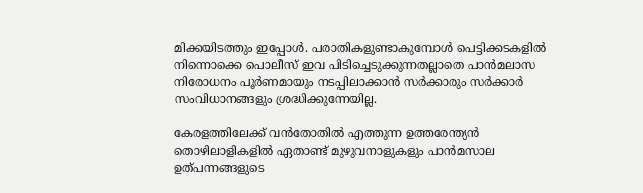മിക്കയിടത്തും ഇപ്പോള്‍. പരാതികളുണ്ടാകുമ്പോള്‍ പെട്ടിക്കടകളില്‍ നിന്നൊക്കെ പൊലീസ് ഇവ പിടിച്ചെടുക്കുന്നതല്ലാതെ പാന്‍മലാസ നിരോധനം പൂര്‍ണമായും നടപ്പിലാക്കാന്‍ സര്‍ക്കാരും സര്‍ക്കാര്‍ സംവിധാനങ്ങളും ശ്രദ്ധിക്കുന്നേയില്ല.

കേരളത്തിലേക്ക് വന്‍തോതില്‍ എത്തുന്ന ഉത്തരേന്ത്യന്‍ തൊഴിലാളികളില്‍ ഏതാണ്ട് മുഴുവനാളുകളും പാന്‍മസാല ഉത്പന്നങ്ങളുടെ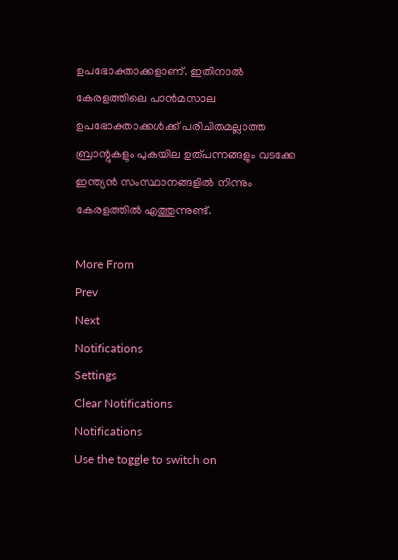ഉപഭോക്താക്കളാണ്. ഇതിനാല്‍ കേരളത്തിലെ പാന്‍മസാല ഉപഭോക്താക്കള്‍ക്ക് പരിചിതമല്ലാത്ത ബ്രാന്റുകളും പുകയില ഉത്പന്നങ്ങളും വടക്കേ ഇന്ത്യന്‍ സംസ്ഥാനങ്ങളില്‍ നിന്നും കേരളത്തില്‍ എത്തുന്നുണ്ട്.

More From
Prev
Next
Notifications
Settings
Clear Notifications
Notifications
Use the toggle to switch on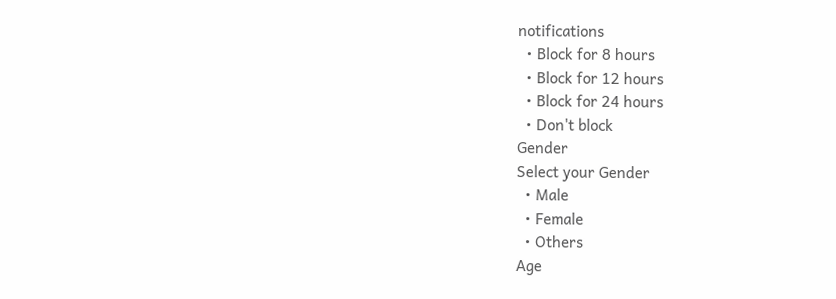notifications
  • Block for 8 hours
  • Block for 12 hours
  • Block for 24 hours
  • Don't block
Gender
Select your Gender
  • Male
  • Female
  • Others
Age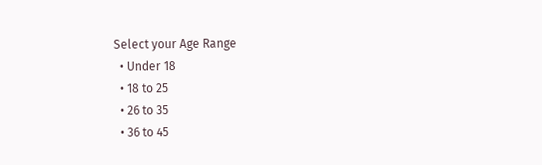Select your Age Range
  • Under 18
  • 18 to 25
  • 26 to 35
  • 36 to 45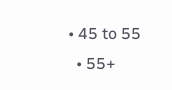• 45 to 55
  • 55+